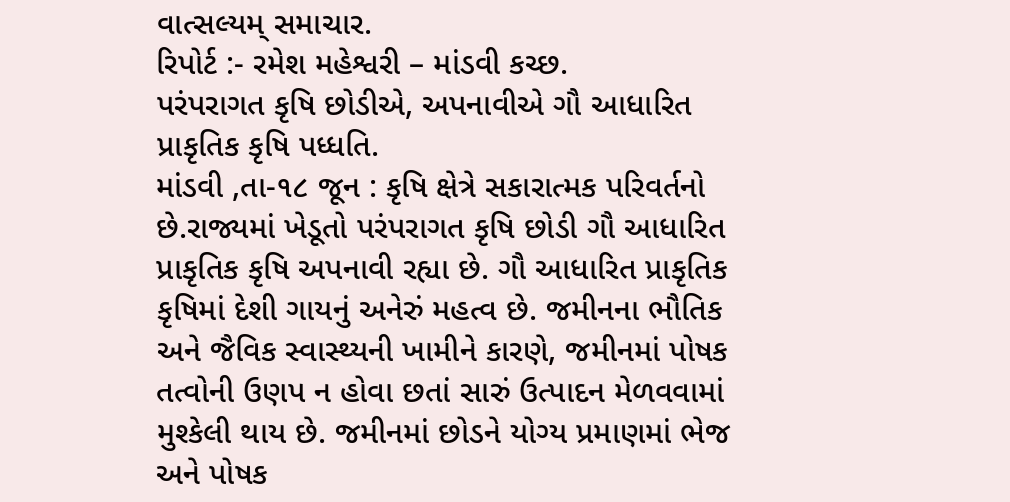વાત્સલ્યમ્ સમાચાર.
રિપોર્ટ :- રમેશ મહેશ્વરી – માંડવી કચ્છ.
પરંપરાગત કૃષિ છોડીએ, અપનાવીએ ગૌ આધારિત પ્રાકૃતિક કૃષિ પધ્ધતિ.
માંડવી ,તા-૧૮ જૂન : કૃષિ ક્ષેત્રે સકારાત્મક પરિવર્તનો છે.રાજ્યમાં ખેડૂતો પરંપરાગત કૃષિ છોડી ગૌ આધારિત પ્રાકૃતિક કૃષિ અપનાવી રહ્યા છે. ગૌ આધારિત પ્રાકૃતિક કૃષિમાં દેશી ગાયનું અનેરું મહત્વ છે. જમીનના ભૌતિક અને જૈવિક સ્વાસ્થ્યની ખામીને કારણે, જમીનમાં પોષક તત્વોની ઉણપ ન હોવા છતાં સારું ઉત્પાદન મેળવવામાં મુશ્કેલી થાય છે. જમીનમાં છોડને યોગ્ય પ્રમાણમાં ભેજ અને પોષક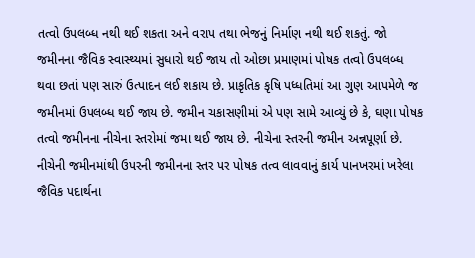તત્વો ઉપલબ્ધ નથી થઈ શકતા અને વરાપ તથા ભેજનું નિર્માણ નથી થઈ શકતું. જો જમીનના જૈવિક સ્વાસ્થ્યમાં સુધારો થઈ જાય તો ઓછા પ્રમાણમાં પોષક તત્વો ઉપલબ્ધ થવા છતાં પણ સારું ઉત્પાદન લઈ શકાય છે. પ્રાકૃતિક કૃષિ પધ્ધતિમાં આ ગુણ આપમેળે જ જમીનમાં ઉપલબ્ધ થઈ જાય છે. જમીન ચકાસણીમાં એ પણ સામે આવ્યું છે કે, ઘણા પોષક તત્વો જમીનના નીચેના સ્તરોમાં જમા થઈ જાય છે. નીચેના સ્તરની જમીન અન્નપૂર્ણા છે. નીચેની જમીનમાંથી ઉપરની જમીનના સ્તર પર પોષક તત્વ લાવવાનું કાર્ય પાનખરમાં ખરેલા જૈવિક પદાર્થના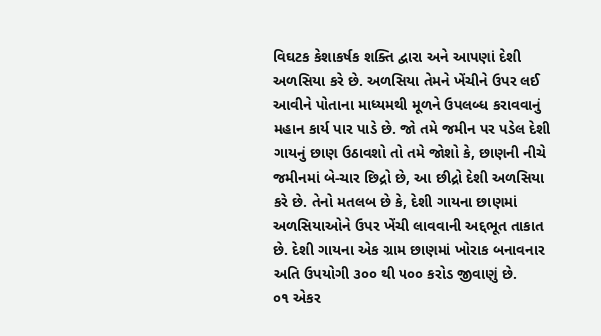વિઘટક કેશાકર્ષક શક્તિ દ્વારા અને આપણાં દેશી અળસિયા કરે છે. અળસિયા તેમને ખેંચીને ઉપર લઈ આવીને પોતાના માધ્યમથી મૂળને ઉપલબ્ધ કરાવવાનું મહાન કાર્ય પાર પાડે છે. જો તમે જમીન પર પડેલ દેશી ગાયનું છાણ ઉઠાવશો તો તમે જોશો કે, છાણની નીચે જમીનમાં બે-ચાર છિદ્રો છે, આ છીદ્રો દેશી અળસિયા કરે છે. તેનો મતલબ છે કે, દેશી ગાયના છાણમાં અળસિયાઓને ઉપર ખેંચી લાવવાની અદ્દભૂત તાકાત છે. દેશી ગાયના એક ગ્રામ છાણમાં ખોરાક બનાવનાર અતિ ઉપયોગી ૩૦૦ થી ૫૦૦ કરોડ જીવાણું છે.
૦૧ એકર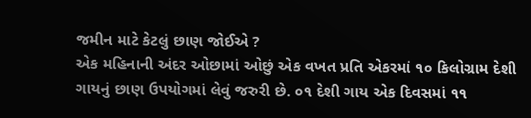જમીન માટે કેટલું છાણ જોઈએ ?
એક મહિનાની અંદર ઓછામાં ઓછું એક વખત પ્રતિ એકરમાં ૧૦ કિલોગ્રામ દેશી ગાયનું છાણ ઉપયોગમાં લેવું જરુરી છે. ૦૧ દેશી ગાય એક દિવસમાં ૧૧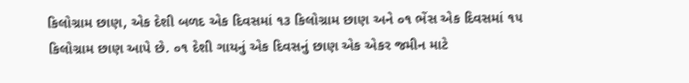કિલોગ્રામ છાણ, એક દેશી બળદ એક દિવસમાં ૧૩ કિલોગ્રામ છાણ અને ૦૧ ભેંસ એક દિવસમાં ૧૫ કિલોગ્રામ છાણ આપે છે. ૦૧ દેશી ગાયનું એક દિવસનું છાણ એક એકર જમીન માટે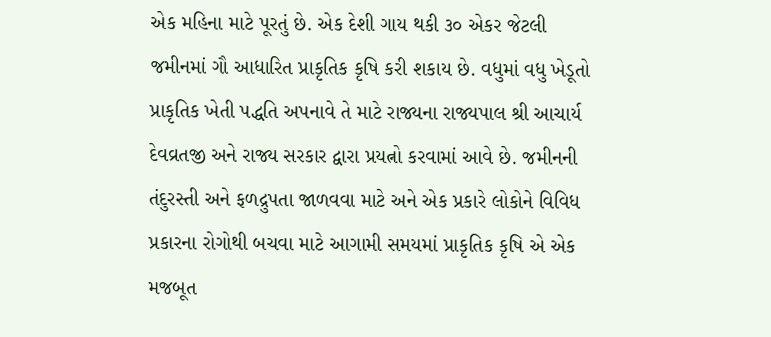એક મહિના માટે પૂરતું છે. એક દેશી ગાય થકી ૩૦ એકર જેટલી જમીનમાં ગૌ આધારિત પ્રાકૃતિક કૃષિ કરી શકાય છે. વધુમાં વધુ ખેડૂતો પ્રાકૃતિક ખેતી પદ્ધતિ અપનાવે તે માટે રાજ્યના રાજ્યપાલ શ્રી આચાર્ય દેવવ્રતજી અને રાજ્ય સરકાર દ્વારા પ્રયત્નો કરવામાં આવે છે. જમીનની તંદુરસ્તી અને ફળદ્રુપતા જાળવવા માટે અને એક પ્રકારે લોકોને વિવિધ પ્રકારના રોગોથી બચવા માટે આગામી સમયમાં પ્રાકૃતિક કૃષિ એ એક મજબૂત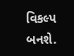વિકલ્પ બનશે.